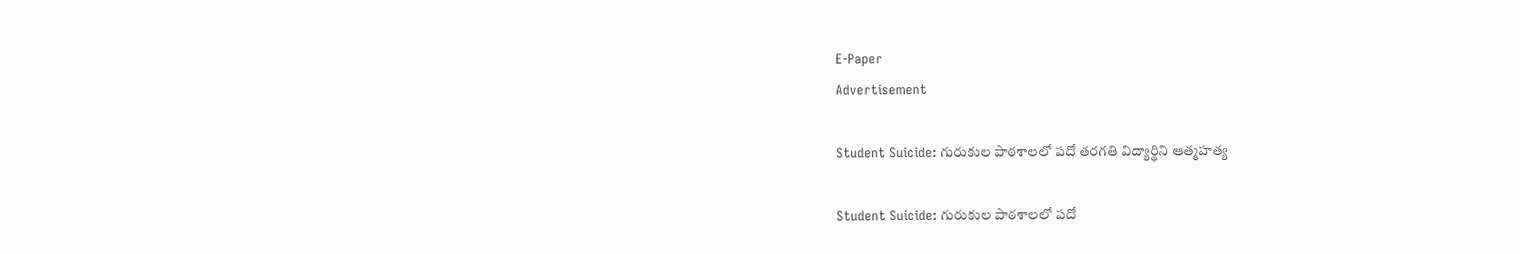E-Paper
Advertisement

Student Suicide: గురుకుల పాఠశాలలో పదో తరగతి విద్యార్థిని ఆత్మహత్య

Student Suicide: గురుకుల పాఠశాలలో పదో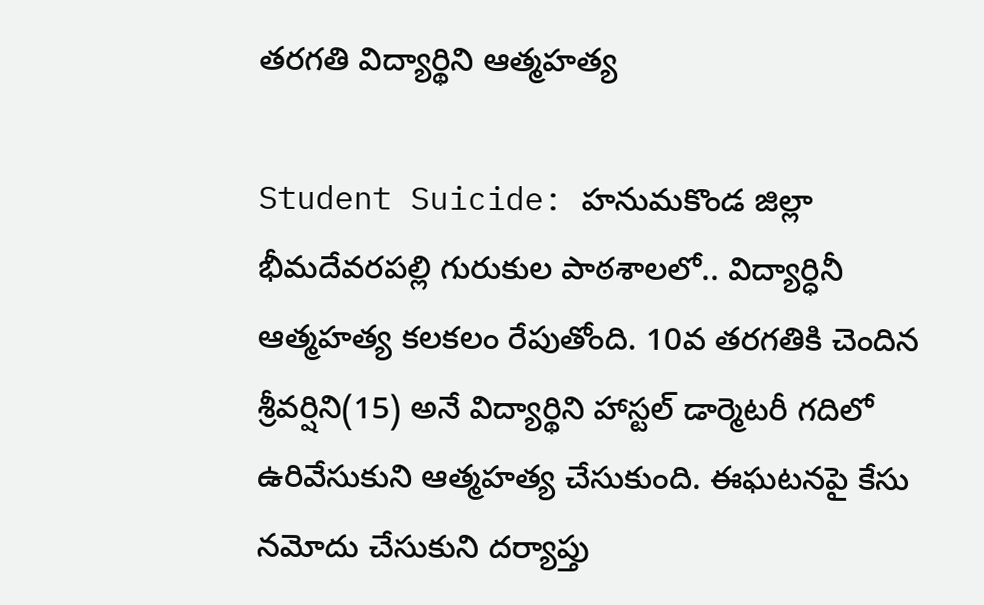తరగతి విద్యార్థిని ఆత్మహత్య

Student Suicide: హనుమకొండ జిల్లా భీమదేవరపల్లి గురుకుల పాఠశాలలో.. విద్యార్ధినీ ఆత్మహత్య కలకలం రేపుతోంది. 10వ తరగతికి చెందిన శ్రీవర్షిని(15) అనే విద్యార్థిని హాస్టల్ డార్మెటరీ గదిలో ఉరివేసుకుని ఆత్మహత్య చేసుకుంది. ఈఘటనపై కేసు నమోదు చేసుకుని దర్యాప్తు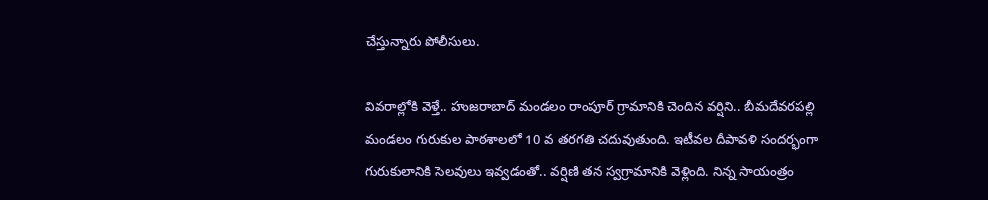చేస్తున్నారు పోలీసులు.

వివరాల్లోకి వెళ్తే.. హుజరాబాద్ మండలం రాంపూర్ గ్రామానికి చెందిన వర్షిని.. బీమదేవరపల్లి మండలం గురుకుల పాఠశాలలో 10 వ తరగతి చదువుతుంది. ఇటీవల దీపావళి సందర్భంగా గురుకులానికి సెలవులు ఇవ్వడంతో.. వర్షిణి తన స్వగ్రామానికి వెళ్లింది. నిన్న సాయంత్రం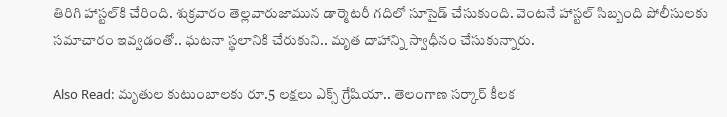తిరిగి హాస్టల్‌కి చేరింది. శుక్రవారం తెల్లవారుజామున డార్మెటరీ గదిలో సూసైడ్ చేసుకుంది. వెంటనే హాస్టల్ సిబ్బంది పోలీసులకు సమాచారం ఇవ్వడంతో.. ఘటనా స్థలానికి చేరుకుని.. మృత దాహాన్ని స్వాధీనం చేసుకున్నారు.

Also Read: మృతుల కుటుంబాలకు రూ.5 లక్షలు ఎక్స్ గ్రేషియా.. తెలంగాణ సర్కార్ కీలక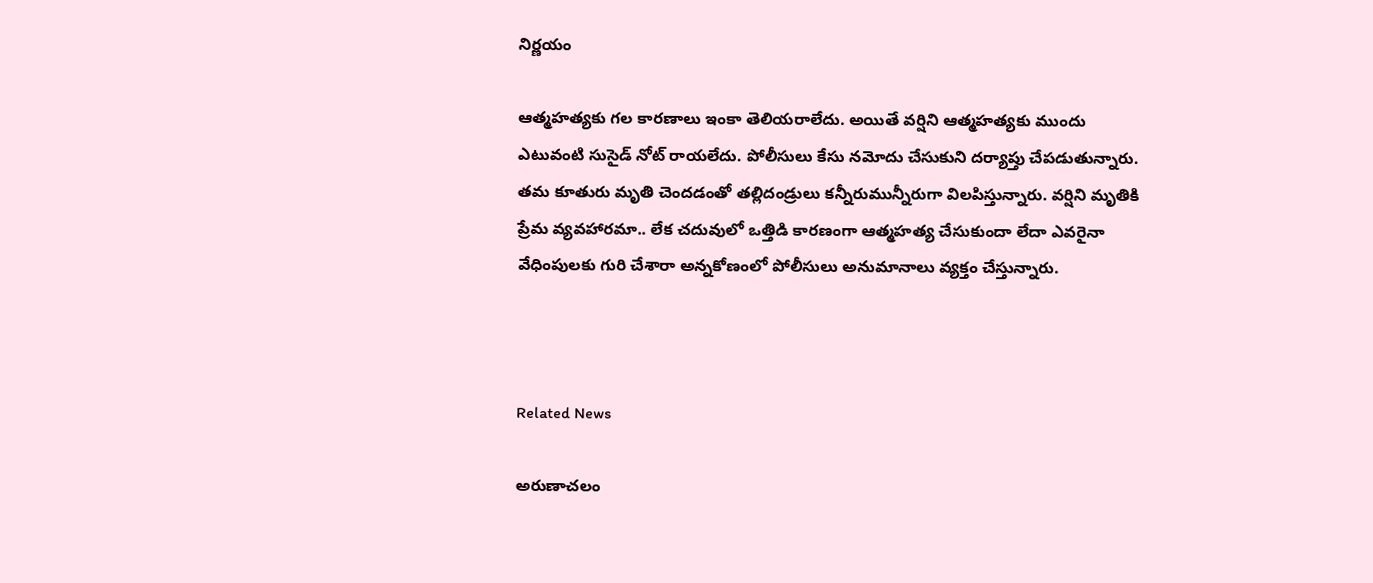నిర్ణయం

ఆత్మహత్యకు గల కారణాలు ఇంకా తెలియరాలేదు. అయితే వర్షిని ఆత్మహత్యకు ముందు ఎటువంటి సుసైడ్ నోట్ రాయలేదు. పోలీసులు కేసు నమోదు చేసుకుని దర్యాప్తు చేపడుతున్నారు. తమ కూతురు మృతి చెందడంతో తల్లిదండ్రులు కన్నీరుమున్నీరుగా విలపిస్తున్నారు. వర్షిని మృతికి ప్రేమ వ్యవహారమా.. లేక చదువులో ఒత్తిడి కారణంగా ఆత్మహత్య చేసుకుందా లేదా ఎవరైనా వేధింపులకు గురి చేశారా అన్నకోణంలో పోలీసులు అనుమానాలు వ్యక్తం చేస్తున్నారు.



Related News

అరుణాచలం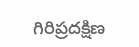గిరిప్రదక్షిణ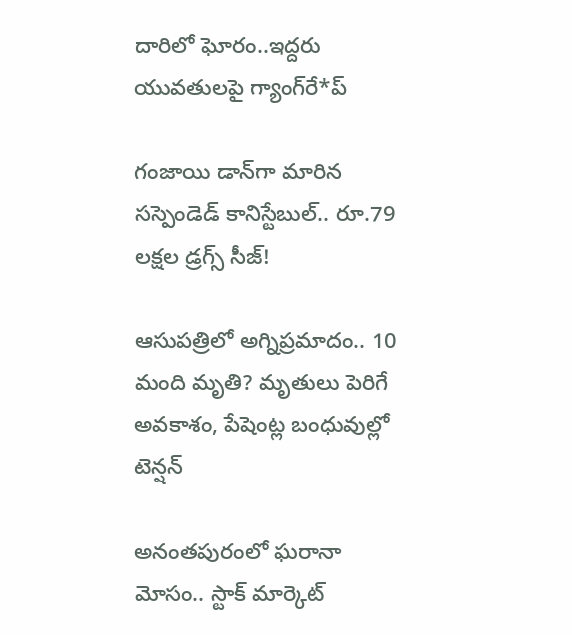దారిలో ఘోరం..ఇద్దరు యువతులపై గ్యాంగ్‌రే*ప్

గంజాయి డాన్‌గా మారిన సస్పెండెడ్ కానిస్టేబుల్.. రూ.79 లక్షల డ్రగ్స్ సీజ్!

ఆసుపత్రిలో అగ్నిప్రమాదం.. 10 మంది మృతి? మృతులు పెరిగే అవకాశం, పేషెంట్ల బంధువుల్లో టెన్షన్

అనంతపురంలో ఘరానా మోసం.. స్టాక్ మార్కెట్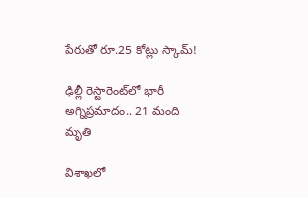పేరుతో రూ.25 కోట్లు స్కామ్!

ఢిల్లీ రెస్టారెంట్‌లో భారీ అగ్నిప్రమాదం.. 21 మంది మృతి

విశాఖలో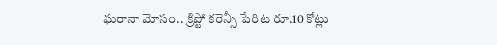ఘరానా మోసం.. క్రిప్టో కరెన్సీ పేరిట రూ.10 కోట్లు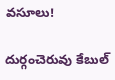వసూలు!

దుర్గంచెరువు కేబుల్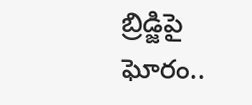బ్రిడ్జిపై ఘోరం..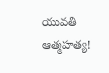యువతి ఆత్మహత్య!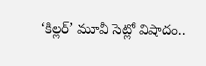‘కిల్లర్’ మూవీ సెట్లో విషాదం..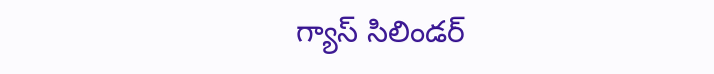గ్యాస్ సిలిండర్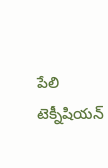పేలి టెక్నీషియన్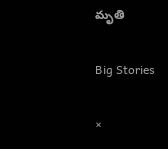మృతి

Big Stories

×